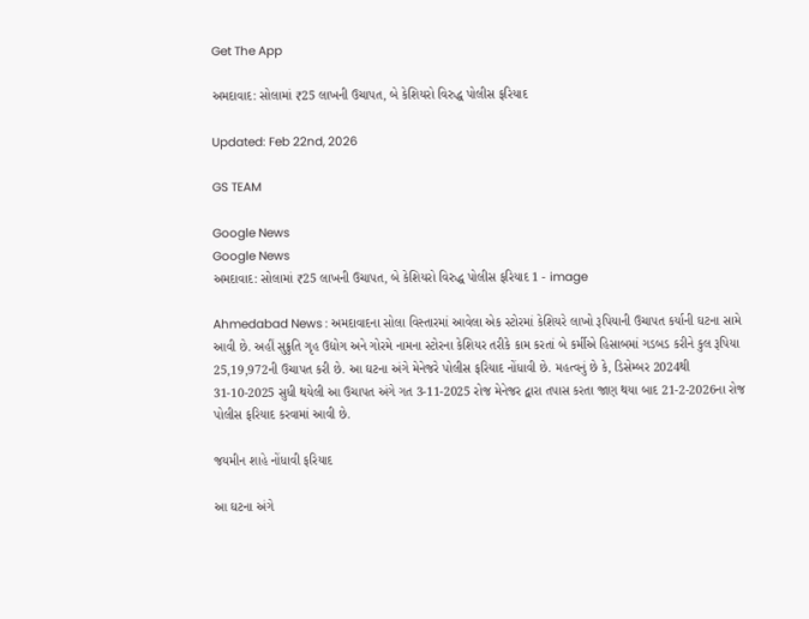Get The App

અમદાવાદ: સોલામાં ₹25 લાખની ઉચાપત, બે કેશિયરો વિરુદ્ધ પોલીસ ફરિયાદ

Updated: Feb 22nd, 2026

GS TEAM

Google News
Google News
અમદાવાદ: સોલામાં ₹25 લાખની ઉચાપત, બે કેશિયરો વિરુદ્ધ પોલીસ ફરિયાદ 1 - image

Ahmedabad News : અમદાવાદના સોલા વિસ્તારમાં આવેલા એક સ્ટોરમાં કેશિયરે લાખો રૂપિયાની ઉચાપત કર્યાની ઘટના સામે આવી છે. અહીં સુક્રુતિ ગૃહ ઉદ્યોગ અને ગોરમે નામના સ્ટોરના કેશિયર તરીકે કામ કરતાં બે કર્મીએ હિસાબમાં ગડબડ કરીને કુલ રૂપિયા 25,19,972ની ઉચાપત કરી છે. આ ઘટના અંગે મેનેજરે પોલીસ ફરિયાદ નોંધાવી છે. મહત્વનું છે કે, ડિસેમ્બર 2024થી 31-10-2025 સુધી થયેલી આ ઉચાપત અંગે ગત 3-11-2025 રોજ મેનેજર દ્વારા તપાસ કરતા જાણ થયા બાદ 21-2-2026ના રોજ પોલીસ ફરિયાદ કરવામાં આવી છે.

જયમીન શાહે નોંધાવી ફરિયાદ

આ ઘટના અંગે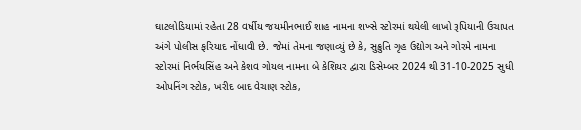ઘાટલોડિયામાં રહેતા 28 વર્ષીય જયમીનભાઈ શાહ નામના શખ્સે સ્ટોરમાં થયેલી લાખો રૂપિયાની ઉચાપત અંગે પોલીસ ફરિયાદ નોંધાવી છે. જેમાં તેમના જણાવ્યું છે કે, સુક્રુતિ ગૃહ ઉદ્યોગ અને ગોરમે નામના સ્ટોરમાં નિર્ભયસિંહ અને કેશવ ગોયલ નામના બે કેશિયર દ્વારા ડિસેમ્બર 2024 થી 31-10-2025 સુધી ઓપનિંગ સ્ટોક, ખરીદ બાદ વેચાણ સ્ટોક,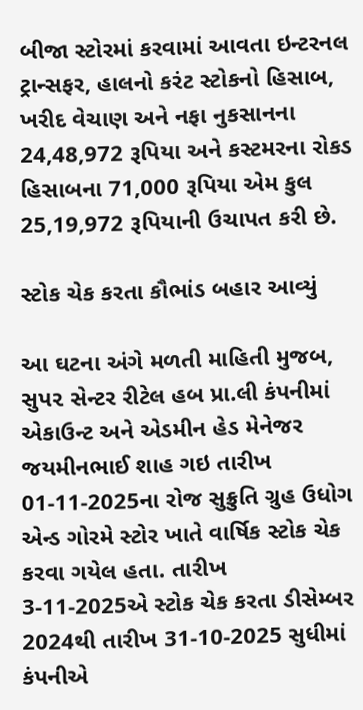બીજા સ્ટોરમાં કરવામાં આવતા ઇન્ટરનલ ટ્રાન્સફર, હાલનો કરંટ સ્ટોકનો હિસાબ, ખરીદ વેચાણ અને નફા નુકસાનના 24,48,972 રૂપિયા અને કસ્ટમરના રોકડ હિસાબના 71,000 રૂપિયા એમ કુલ 25,19,972 રૂપિયાની ઉચાપત કરી છે.

સ્ટોક ચેક કરતા કૌભાંડ બહાર આવ્યું

આ ઘટના અંગે મળતી માહિતી મુજબ, સુપ૨ સેન્ટર રીટેલ હબ પ્રા.લી કંપનીમાં એકાઉન્ટ અને એડમીન હેડ મેનેજર જયમીનભાઈ શાહ ગઇ તારીખ 01-11-2025ના રોજ સુક્રુતિ ગ્રુહ ઉધોગ એન્ડ ગોરમે સ્ટોર ખાતે વાર્ષિક સ્ટોક ચેક કરવા ગયેલ હતા. તારીખ 3-11-2025એ સ્ટોક ચેક કરતા ડીસેમ્બર 2024થી તારીખ 31-10-2025 સુધીમાં કંપનીએ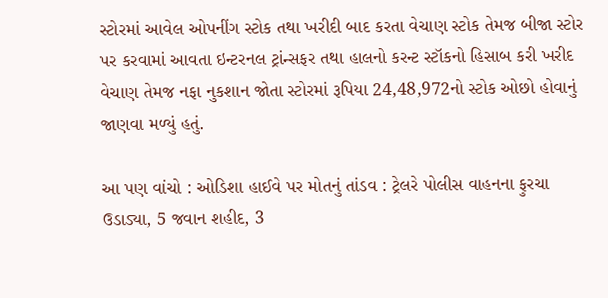સ્ટોરમાં આવેલ ઓપનીંગ સ્ટોક તથા ખરીદી બાદ કરતા વેચાણ સ્ટોક તેમજ બીજા સ્ટોર પર કરવામાં આવતા ઇન્ટરનલ ટ્રાંન્સફર તથા હાલનો કરન્ટ સ્ટૉકનો હિસાબ કરી ખરીદ વેચાણ તેમજ નફા નુકશાન જોતા સ્ટોરમાં રૂપિયા 24,48,972નો સ્ટોક ઓછો હોવાનું જાણવા મળ્યું હતું.

આ પણ વાંચો : ઓડિશા હાઈવે પર મોતનું તાંડવ : ટ્રેલરે પોલીસ વાહનના ફુરચા ઉડાડ્યા, 5 જવાન શહીદ, 3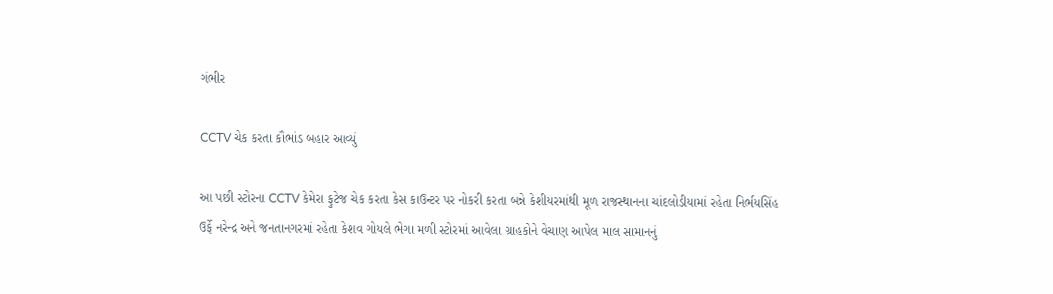ગંભીર

CCTV ચેક કરતા કૌભાંડ બહાર આવ્યું

આ પછી સ્ટોરના CCTV કેમેરા ફુટેજ ચેક કરતા કેસ કાઉન્ટર પર નોકરી કરતા બન્ને કેશીયરમાંથી મૂળ રાજસ્થાનના ચાંદલોડીયામાં રહેતા નિર્ભયસિંહ ઉર્ફે નરેન્દ્ર અને જનતાનગરમાં રહેતા કેશવ ગોયલે ભેગા મળી સ્ટોરમાં આવેલા ગ્રાહકોને વેચાણ આપેલ માલ સામાનનું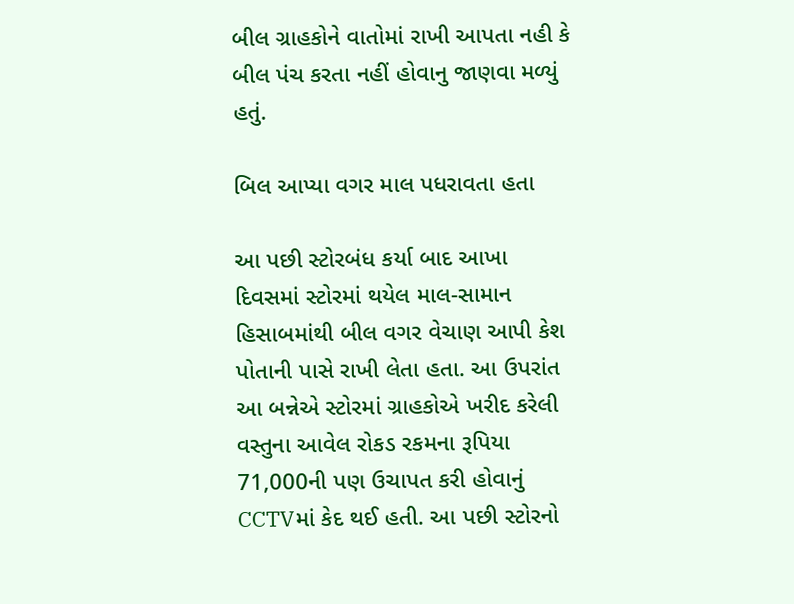બીલ ગ્રાહકોને વાતોમાં રાખી આપતા નહી કે બીલ પંચ કરતા નહીં હોવાનુ જાણવા મળ્યું હતું.

બિલ આપ્યા વગર માલ પધરાવતા હતા

આ પછી સ્ટોરબંધ કર્યા બાદ આખા દિવસમાં સ્ટોરમાં થયેલ માલ-સામાન હિસાબમાંથી બીલ વગર વેચાણ આપી કેશ પોતાની પાસે રાખી લેતા હતા. આ ઉપરાંત આ બન્નેએ સ્ટોરમાં ગ્રાહકોએ ખરીદ કરેલી વસ્તુના આવેલ રોકડ રકમના રૂપિયા 71,000ની પણ ઉચાપત કરી હોવાનું CCTVમાં કેદ થઈ હતી. આ પછી સ્ટોરનો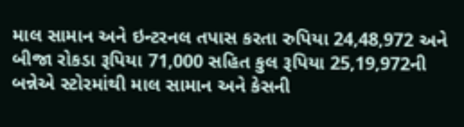માલ સામાન અને ઇન્ટરનલ તપાસ કરતા રુપિયા 24,48,972 અને બીજા રોકડા રૂપિયા 71,000 સહિત કુલ રૂપિયા 25,19,972ની બન્નેએ સ્ટોરમાંથી માલ સામાન અને કેસની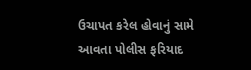ઉચાપત કરેલ હોવાનું સામે આવતા પોલીસ ફરિયાદ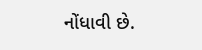નોંધાવી છે.